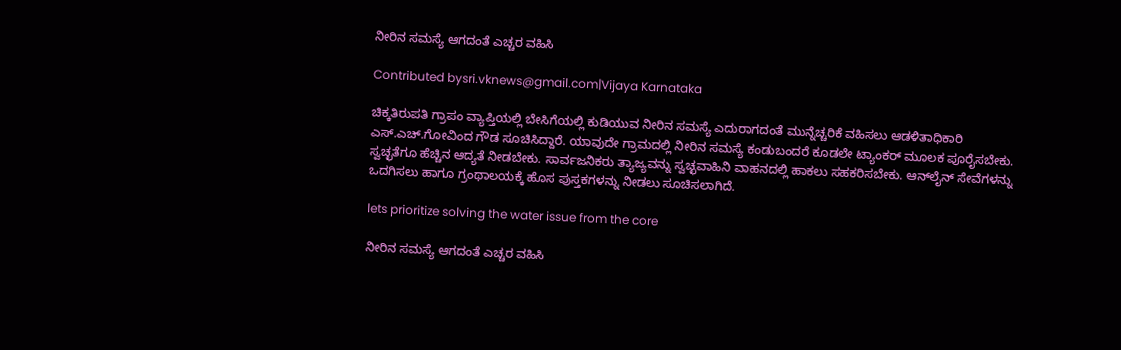ನೀರಿನ ಸಮಸ್ಯೆ ಆಗದಂತೆ ಎಚ್ಚರ ವಹಿಸಿ

Contributed bysri.vknews@gmail.com|Vijaya Karnataka

ಚಿಕ್ಕತಿರುಪತಿ ಗ್ರಾಪಂ ವ್ಯಾಪ್ತಿಯಲ್ಲಿ ಬೇಸಿಗೆಯಲ್ಲಿ ಕುಡಿಯುವ ನೀರಿನ ಸಮಸ್ಯೆ ಎದುರಾಗದಂತೆ ಮುನ್ನೆಚ್ಚರಿಕೆ ವಹಿಸಲು ಆಡಳಿತಾಧಿಕಾರಿ ಎಸ್‌.ಎಚ್‌.ಗೋವಿಂದ ಗೌಡ ಸೂಚಿಸಿದ್ದಾರೆ. ಯಾವುದೇ ಗ್ರಾಮದಲ್ಲಿ ನೀರಿನ ಸಮಸ್ಯೆ ಕಂಡುಬಂದರೆ ಕೂಡಲೇ ಟ್ಯಾಂಕರ್ ಮೂಲಕ ಪೂರೈಸಬೇಕು. ಸ್ವಚ್ಛತೆಗೂ ಹೆಚ್ಚಿನ ಆದ್ಯತೆ ನೀಡಬೇಕು. ಸಾರ್ವಜನಿಕರು ತ್ಯಾಜ್ಯವನ್ನು ಸ್ವಚ್ಛವಾಹಿನಿ ವಾಹನದಲ್ಲಿ ಹಾಕಲು ಸಹಕರಿಸಬೇಕು. ಆನ್‌ಲೈನ್ ಸೇವೆಗಳನ್ನು ಒದಗಿಸಲು ಹಾಗೂ ಗ್ರಂಥಾಲಯಕ್ಕೆ ಹೊಸ ಪುಸ್ತಕಗಳನ್ನು ನೀಡಲು ಸೂಚಿಸಲಾಗಿದೆ.

lets prioritize solving the water issue from the core

ನೀರಿನ ಸಮಸ್ಯೆ ಆಗದಂತೆ ಎಚ್ಚರ ವಹಿಸಿ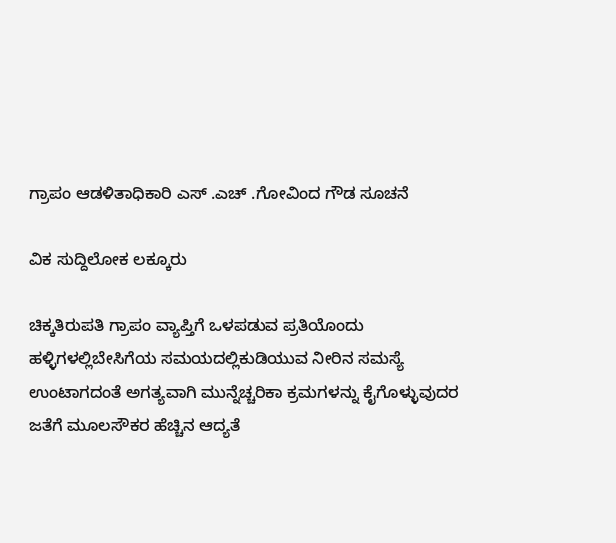ಗ್ರಾಪಂ ಆಡಳಿತಾಧಿಕಾರಿ ಎಸ್ .ಎಚ್ .ಗೋವಿಂದ ಗೌಡ ಸೂಚನೆ

ವಿಕ ಸುದ್ದಿಲೋಕ ಲಕ್ಕೂರು

ಚಿಕ್ಕತಿರುಪತಿ ಗ್ರಾಪಂ ವ್ಯಾಪ್ತಿಗೆ ಒಳಪಡುವ ಪ್ರತಿಯೊಂದು ಹಳ್ಳಿಗಳಲ್ಲಿಬೇಸಿಗೆಯ ಸಮಯದಲ್ಲಿಕುಡಿಯುವ ನೀರಿನ ಸಮಸ್ಯೆ ಉಂಟಾಗದಂತೆ ಅಗತ್ಯವಾಗಿ ಮುನ್ನೆಚ್ಚರಿಕಾ ಕ್ರಮಗಳನ್ನು ಕೈಗೊಳ್ಳುವುದರ ಜತೆಗೆ ಮೂಲಸೌಕರ ಹೆಚ್ಚಿನ ಆದ್ಯತೆ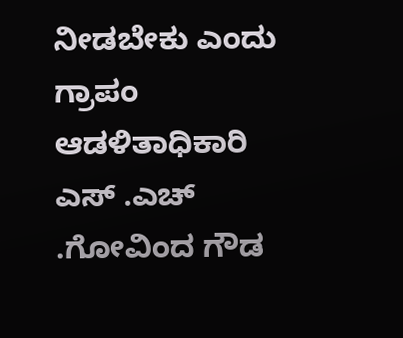ನೀಡಬೇಕು ಎಂದು ಗ್ರಾಪಂ ಆಡಳಿತಾಧಿಕಾರಿ ಎಸ್ .ಎಚ್ .ಗೋವಿಂದ ಗೌಡ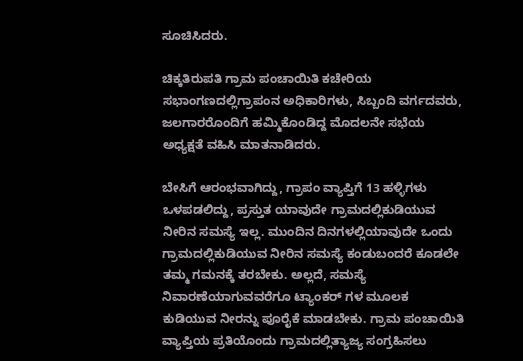ಸೂಚಿಸಿದರು.

ಚಿಕ್ಕತಿರುಪತಿ ಗ್ರಾಮ ಪಂಚಾಯಿತಿ ಕಚೇರಿಯ ಸಭಾಂಗಣದಲ್ಲಿಗ್ರಾಪಂನ ಅಧಿಕಾರಿಗಳು, ಸಿಬ್ಬಂದಿ ವರ್ಗದವರು, ಜಲಗಾರರೊಂದಿಗೆ ಹಮ್ಮಿಕೊಂಡಿದ್ದ ಮೊದಲನೇ ಸಭೆಯ ಅಧ್ಯಕ್ಷತೆ ವಹಿಸಿ ಮಾತನಾಡಿದರು.

ಬೇಸಿಗೆ ಆರಂಭವಾಗಿದ್ದು, ಗ್ರಾಪಂ ವ್ಯಾಪ್ತಿಗೆ 13 ಹಳ್ಳಿಗಳು ಒಳಪಡಲಿದ್ದು, ಪ್ರಸ್ತುತ ಯಾವುದೇ ಗ್ರಾಮದಲ್ಲಿಕುಡಿಯುವ ನೀರಿನ ಸಮಸ್ಯೆ ಇಲ್ಲ. ಮುಂದಿನ ದಿನಗಳಲ್ಲಿಯಾವುದೇ ಒಂದು ಗ್ರಾಮದಲ್ಲಿಕುಡಿಯುವ ನೀರಿನ ಸಮಸ್ಯೆ ಕಂಡುಬಂದರೆ ಕೂಡಲೇ ತಮ್ಮ ಗಮನಕ್ಕೆ ತರಬೇಕು. ಅಲ್ಲದೆ, ಸಮಸ್ಯೆ ನಿವಾರಣೆಯಾಗುವವರೆಗೂ ಟ್ಯಾಂಕರ್ ಗಳ ಮೂಲಕ ಕುಡಿಯುವ ನೀರನ್ನು ಪೂರೈಕೆ ಮಾಡಬೇಕು. ಗ್ರಾಮ ಪಂಚಾಯಿತಿ ವ್ಯಾಪ್ತಿಯ ಪ್ರತಿಯೊಂದು ಗ್ರಾಮದಲ್ಲಿತ್ಯಾಜ್ಯ ಸಂಗ್ರಹಿಸಲು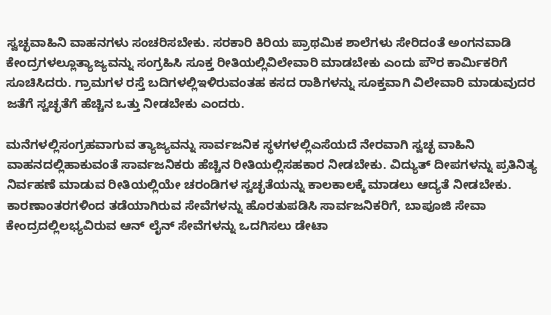ಸ್ವಚ್ಛವಾಹಿನಿ ವಾಹನಗಳು ಸಂಚರಿಸಬೇಕು. ಸರಕಾರಿ ಕಿರಿಯ ಪ್ರಾಥಮಿಕ ಶಾಲೆಗಳು ಸೇರಿದಂತೆ ಅಂಗನವಾಡಿ ಕೇಂದ್ರಗಳಲ್ಲೂತ್ಯಾಜ್ಯವನ್ನು ಸಂಗ್ರಹಿಸಿ ಸೂಕ್ತ ರೀತಿಯಲ್ಲಿವಿಲೇವಾರಿ ಮಾಡಬೇಕು ಎಂದು ಪೌರ ಕಾರ್ಮಿಕರಿಗೆ ಸೂಚಿಸಿದರು. ಗ್ರಾಮಗಳ ರಸ್ತೆ ಬದಿಗಳಲ್ಲಿಇಳಿರುವಂತಹ ಕಸದ ರಾಶಿಗಳನ್ನು ಸೂಕ್ತವಾಗಿ ವಿಲೇವಾರಿ ಮಾಡುವುದರ ಜತೆಗೆ ಸ್ವಚ್ಛತೆಗೆ ಹೆಚ್ಚಿನ ಒತ್ತು ನೀಡಬೇಕು ಎಂದರು.

ಮನೆಗಳಲ್ಲಿಸಂಗ್ರಹವಾಗುವ ತ್ಯಾಜ್ಯವನ್ನು ಸಾರ್ವಜನಿಕ ಸ್ಥಳಗಳಲ್ಲಿಎಸೆಯದೆ ನೇರವಾಗಿ ಸ್ವಚ್ಛ ವಾಹಿನಿ ವಾಹನದಲ್ಲಿಹಾಕುವಂತೆ ಸಾರ್ವಜನಿಕರು ಹೆಚ್ಚಿನ ರೀತಿಯಲ್ಲಿಸಹಕಾರ ನೀಡಬೇಕು. ವಿದ್ಯುತ್ ದೀಪಗಳನ್ನು ಪ್ರತಿನಿತ್ಯ ನಿರ್ವಹಣೆ ಮಾಡುವ ರೀತಿಯಲ್ಲಿಯೇ ಚರಂಡಿಗಳ ಸ್ವಚ್ಛತೆಯನ್ನು ಕಾಲಕಾಲಕ್ಕೆ ಮಾಡಲು ಆದ್ಯತೆ ನೀಡಬೇಕು. ಕಾರಣಾಂತರಗಳಿಂದ ತಡೆಯಾಗಿರುವ ಸೇವೆಗಳನ್ನು ಹೊರತುಪಡಿಸಿ ಸಾರ್ವಜನಿಕರಿಗೆ, ಬಾಪೂಜಿ ಸೇವಾ ಕೇಂದ್ರದಲ್ಲಿಲಭ್ಯವಿರುವ ಆನ್ ಲೈನ್ ಸೇವೆಗಳನ್ನು ಒದಗಿಸಲು ಡೇಟಾ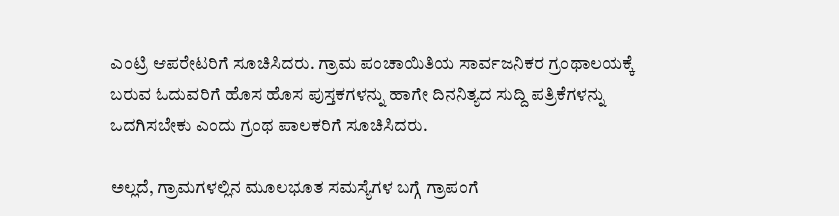ಎಂಟ್ರಿ ಆಪರೇಟರಿಗೆ ಸೂಚಿಸಿದರು. ಗ್ರಾಮ ಪಂಚಾಯಿತಿಯ ಸಾರ್ವಜನಿಕರ ಗ್ರಂಥಾಲಯಕ್ಕೆ ಬರುವ ಓದುವರಿಗೆ ಹೊಸ ಹೊಸ ಪುಸ್ತಕಗಳನ್ನು ಹಾಗೇ ದಿನನಿತ್ಯದ ಸುದ್ದಿ ಪತ್ರಿಕೆಗಳನ್ನು ಒದಗಿಸಬೇಕು ಎಂದು ಗ್ರಂಥ ಪಾಲಕರಿಗೆ ಸೂಚಿಸಿದರು.

ಅಲ್ಲದೆ, ಗ್ರಾಮಗಳಲ್ಲಿನ ಮೂಲಭೂತ ಸಮಸ್ಯೆಗಳ ಬಗ್ಗೆ ಗ್ರಾಪಂಗೆ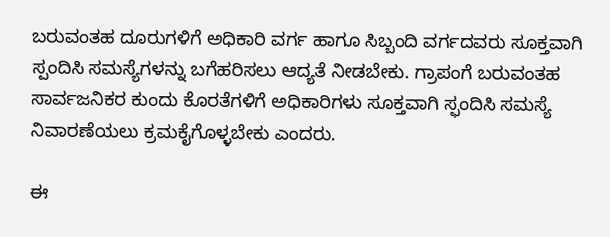ಬರುವಂತಹ ದೂರುಗಳಿಗೆ ಅಧಿಕಾರಿ ವರ್ಗ ಹಾಗೂ ಸಿಬ್ಬಂದಿ ವರ್ಗದವರು ಸೂಕ್ತವಾಗಿ ಸ್ಪಂದಿಸಿ ಸಮಸ್ಯೆಗಳನ್ನು ಬಗೆಹರಿಸಲು ಆದ್ಯತೆ ನೀಡಬೇಕು. ಗ್ರಾಪಂಗೆ ಬರುವಂತಹ ಸಾರ್ವಜನಿಕರ ಕುಂದು ಕೊರತೆಗಳಿಗೆ ಅಧಿಕಾರಿಗಳು ಸೂಕ್ತವಾಗಿ ಸ್ಫಂದಿಸಿ ಸಮಸ್ಯೆ ನಿವಾರಣೆಯಲು ಕ್ರಮಕೈಗೊಳ್ಳಬೇಕು ಎಂದರು.

ಈ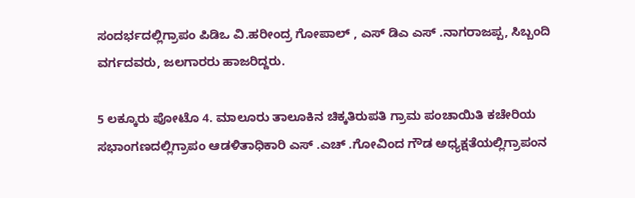ಸಂದರ್ಭದಲ್ಲಿಗ್ರಾಪಂ ಪಿಡಿಒ ವಿ.ಹರೀಂದ್ರ ಗೋಪಾಲ್ , ಎಸ್ ಡಿಎ ಎಸ್ .ನಾಗರಾಜಪ್ಪ, ಸಿಬ್ಬಂದಿ ವರ್ಗದವರು, ಜಲಗಾರರು ಹಾಜರಿದ್ದರು.

5 ಲಕ್ಕೂರು ಪೋಟೊ 4. ಮಾಲೂರು ತಾಲೂಕಿನ ಚಿಕ್ಕತಿರುಪತಿ ಗ್ರಾಮ ಪಂಚಾಯಿತಿ ಕಚೇರಿಯ ಸಭಾಂಗಣದಲ್ಲಿಗ್ರಾಪಂ ಆಡಳಿತಾಧಿಕಾರಿ ಎಸ್ .ಎಚ್ .ಗೋವಿಂದ ಗೌಡ ಅಧ್ಯಕ್ಷತೆಯಲ್ಲಿಗ್ರಾಪಂನ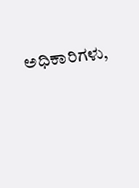ಅಧಿಕಾರಿಗಳು,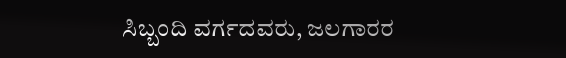ಸಿಬ್ಬಂದಿ ವರ್ಗದವರು, ಜಲಗಾರರ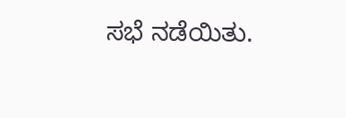ಸಭೆ ನಡೆಯಿತು.